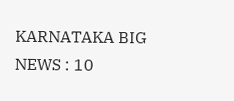KARNATAKA BIG NEWS : 10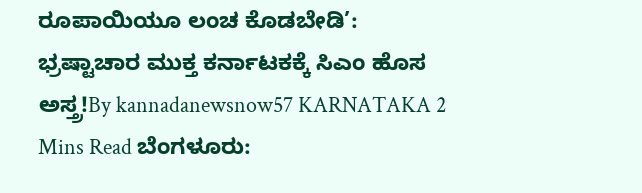ರೂಪಾಯಿಯೂ ಲಂಚ ಕೊಡಬೇಡಿ’: ಭ್ರಷ್ಟಾಚಾರ ಮುಕ್ತ ಕರ್ನಾಟಕಕ್ಕೆ ಸಿಎಂ ಹೊಸ ಅಸ್ತ್ರ!By kannadanewsnow57 KARNATAKA 2 Mins Read ಬೆಂಗಳೂರು: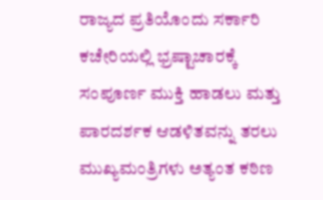ರಾಜ್ಯದ ಪ್ರತಿಯೊಂದು ಸರ್ಕಾರಿ ಕಚೇರಿಯಲ್ಲಿ ಭ್ರಷ್ಟಾಚಾರಕ್ಕೆ ಸಂಪೂರ್ಣ ಮುಕ್ತಿ ಹಾಡಲು ಮತ್ತು ಪಾರದರ್ಶಕ ಆಡಳಿತವನ್ನು ತರಲು ಮುಖ್ಯಮಂತ್ರಿಗಳು ಅತ್ಯಂತ ಕಠಿಣ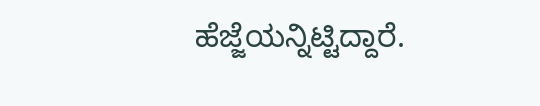ಹೆಜ್ಜೆಯನ್ನಿಟ್ಟಿದ್ದಾರೆ.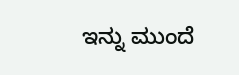ಇನ್ನು ಮುಂದೆ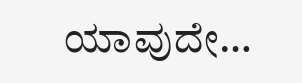ಯಾವುದೇ…